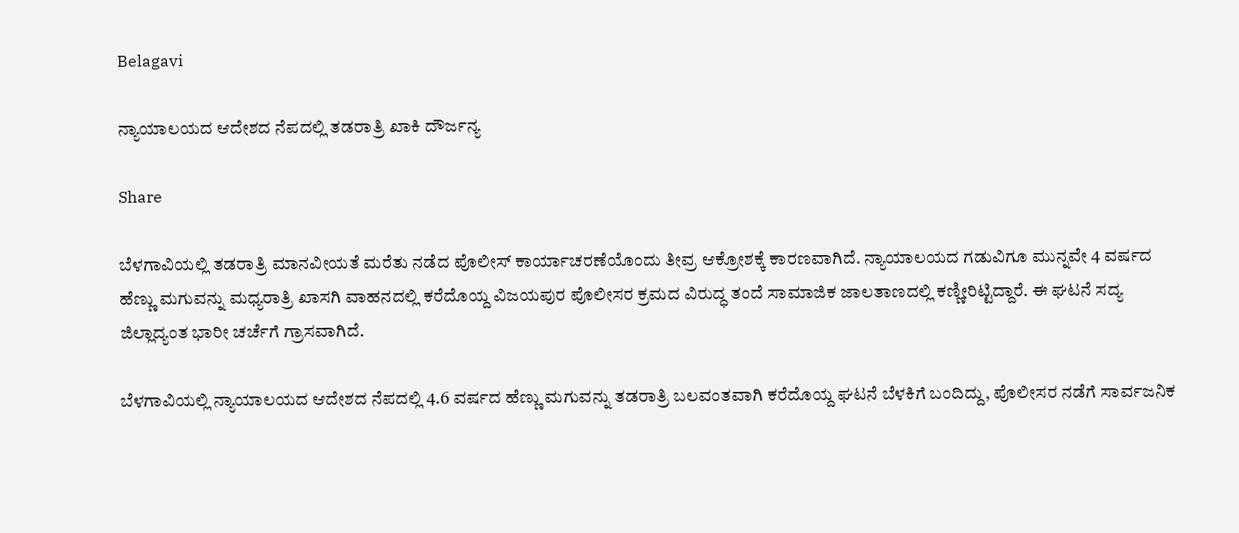Belagavi

ನ್ಯಾಯಾಲಯದ ಆದೇಶದ ನೆಪದಲ್ಲಿ ತಡರಾತ್ರಿ ಖಾಕಿ ದೌರ್ಜನ್ಯ

Share

ಬೆಳಗಾವಿಯಲ್ಲಿ ತಡರಾತ್ರಿ ಮಾನವೀಯತೆ ಮರೆತು ನಡೆದ ಪೊಲೀಸ್ ಕಾರ್ಯಾಚರಣೆಯೊಂದು ತೀವ್ರ ಆಕ್ರೋಶಕ್ಕೆ ಕಾರಣವಾಗಿದೆ. ನ್ಯಾಯಾಲಯದ ಗಡುವಿಗೂ ಮುನ್ನವೇ 4 ವರ್ಷದ ಹೆಣ್ಣು ಮಗುವನ್ನು ಮಧ್ಯರಾತ್ರಿ ಖಾಸಗಿ ವಾಹನದಲ್ಲಿ ಕರೆದೊಯ್ದ ವಿಜಯಪುರ ಪೊಲೀಸರ ಕ್ರಮದ ವಿರುದ್ಧ ತಂದೆ ಸಾಮಾಜಿಕ ಜಾಲತಾಣದಲ್ಲಿ ಕಣ್ಣೀರಿಟ್ಟಿದ್ದಾರೆ. ಈ ಘಟನೆ ಸದ್ಯ ಜಿಲ್ಲಾದ್ಯಂತ ಭಾರೀ ಚರ್ಚೆಗೆ ಗ್ರಾಸವಾಗಿದೆ.

ಬೆಳಗಾವಿಯಲ್ಲಿ ನ್ಯಾಯಾಲಯದ ಆದೇಶದ ನೆಪದಲ್ಲಿ 4.6 ವರ್ಷದ ಹೆಣ್ಣು ಮಗುವನ್ನು ತಡರಾತ್ರಿ ಬಲವಂತವಾಗಿ ಕರೆದೊಯ್ದ ಘಟನೆ ಬೆಳಕಿಗೆ ಬಂದಿದ್ದು, ಪೊಲೀಸರ ನಡೆಗೆ ಸಾರ್ವಜನಿಕ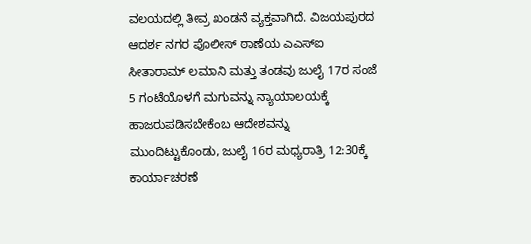ವಲಯದಲ್ಲಿ ತೀವ್ರ ಖಂಡನೆ ವ್ಯಕ್ತವಾಗಿದೆ. ವಿಜಯಪುರದ ಆದರ್ಶ ನಗರ ಪೊಲೀಸ್ ಠಾಣೆಯ ಎಎಸ್ಐ ಸೀತಾರಾಮ್ ಲಮಾನಿ ಮತ್ತು ತಂಡವು ಜುಲೈ 17ರ ಸಂಜೆ 5 ಗಂಟೆಯೊಳಗೆ ಮಗುವನ್ನು ನ್ಯಾಯಾಲಯಕ್ಕೆ ಹಾಜರುಪಡಿಸಬೇಕೆಂಬ ಆದೇಶವನ್ನು ಮುಂದಿಟ್ಟುಕೊಂಡು, ಜುಲೈ 16ರ ಮಧ್ಯರಾತ್ರಿ 12:30ಕ್ಕೆ ಕಾರ್ಯಾಚರಣೆ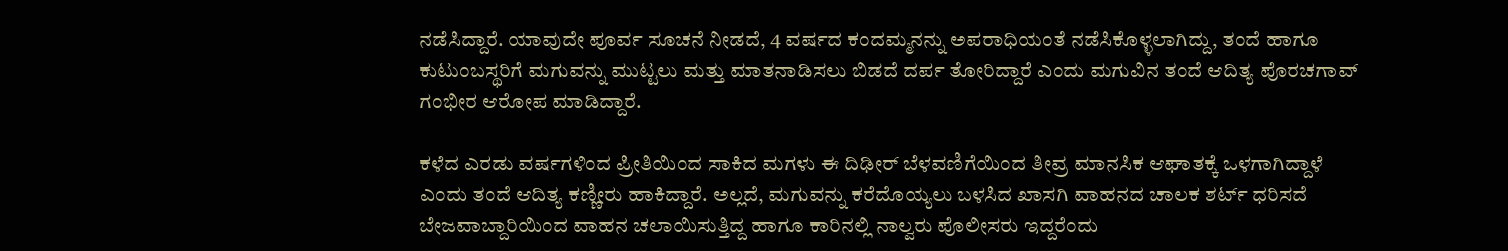ನಡೆಸಿದ್ದಾರೆ. ಯಾವುದೇ ಪೂರ್ವ ಸೂಚನೆ ನೀಡದೆ, 4 ವರ್ಷದ ಕಂದಮ್ಮನನ್ನು ಅಪರಾಧಿಯಂತೆ ನಡೆಸಿಕೊಳ್ಳಲಾಗಿದ್ದು, ತಂದೆ ಹಾಗೂ ಕುಟುಂಬಸ್ಥರಿಗೆ ಮಗುವನ್ನು ಮುಟ್ಟಲು ಮತ್ತು ಮಾತನಾಡಿಸಲು ಬಿಡದೆ ದರ್ಪ ತೋರಿದ್ದಾರೆ ಎಂದು ಮಗುವಿನ ತಂದೆ ಆದಿತ್ಯ ಪೊರಚಗಾವ್ ಗಂಭೀರ ಆರೋಪ ಮಾಡಿದ್ದಾರೆ.

ಕಳೆದ ಎರಡು ವರ್ಷಗಳಿಂದ ಪ್ರೀತಿಯಿಂದ ಸಾಕಿದ ಮಗಳು ಈ ದಿಢೀರ್ ಬೆಳವಣಿಗೆಯಿಂದ ತೀವ್ರ ಮಾನಸಿಕ ಆಘಾತಕ್ಕೆ ಒಳಗಾಗಿದ್ದಾಳೆ ಎಂದು ತಂದೆ ಆದಿತ್ಯ ಕಣ್ಣೀರು ಹಾಕಿದ್ದಾರೆ. ಅಲ್ಲದೆ, ಮಗುವನ್ನು ಕರೆದೊಯ್ಯಲು ಬಳಸಿದ ಖಾಸಗಿ ವಾಹನದ ಚಾಲಕ ಶರ್ಟ್ ಧರಿಸದೆ ಬೇಜವಾಬ್ದಾರಿಯಿಂದ ವಾಹನ ಚಲಾಯಿಸುತ್ತಿದ್ದ ಹಾಗೂ ಕಾರಿನಲ್ಲಿ ನಾಲ್ವರು ಪೊಲೀಸರು ಇದ್ದರೆಂದು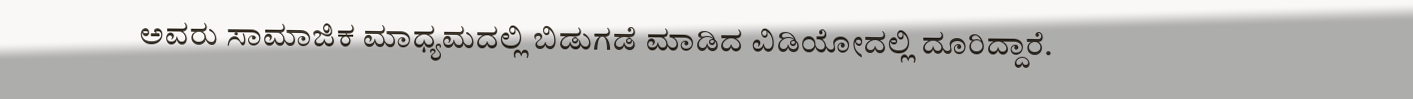ಅವರು ಸಾಮಾಜಿಕ ಮಾಧ್ಯಮದಲ್ಲಿ ಬಿಡುಗಡೆ ಮಾಡಿದ ವಿಡಿಯೋದಲ್ಲಿ ದೂರಿದ್ದಾರೆ.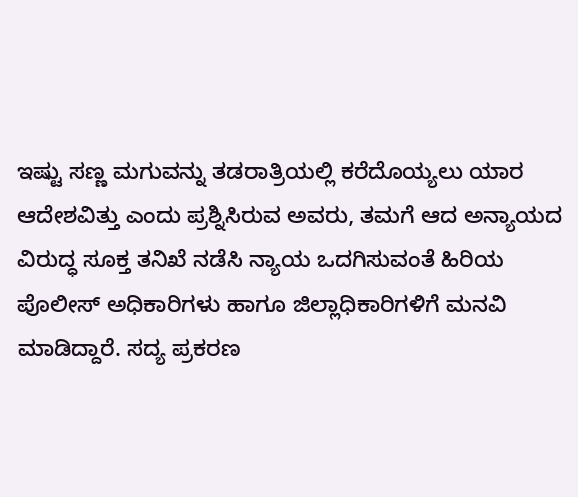ಇಷ್ಟು ಸಣ್ಣ ಮಗುವನ್ನು ತಡರಾತ್ರಿಯಲ್ಲಿ ಕರೆದೊಯ್ಯಲು ಯಾರ ಆದೇಶವಿತ್ತು ಎಂದು ಪ್ರಶ್ನಿಸಿರುವ ಅವರು, ತಮಗೆ ಆದ ಅನ್ಯಾಯದ ವಿರುದ್ಧ ಸೂಕ್ತ ತನಿಖೆ ನಡೆಸಿ ನ್ಯಾಯ ಒದಗಿಸುವಂತೆ ಹಿರಿಯ ಪೊಲೀಸ್ ಅಧಿಕಾರಿಗಳು ಹಾಗೂ ಜಿಲ್ಲಾಧಿಕಾರಿಗಳಿಗೆ ಮನವಿ ಮಾಡಿದ್ದಾರೆ. ಸದ್ಯ ಪ್ರಕರಣ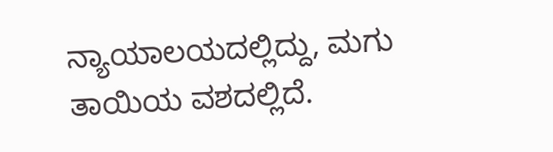ನ್ಯಾಯಾಲಯದಲ್ಲಿದ್ದು, ಮಗು ತಾಯಿಯ ವಶದಲ್ಲಿದೆ.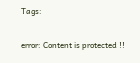Tags:

error: Content is protected !!